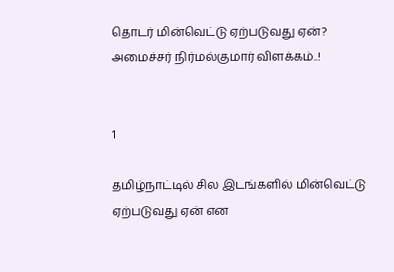தொடர் மின்வெட்டு ஏற்படுவது ஏன்? அமைச்சர் நிர்மல்குமார் விளக்கம்..!


1

தமிழ்நாட்டில் சில இடங்களில் மின்வெட்டு ஏற்படுவது ஏன் என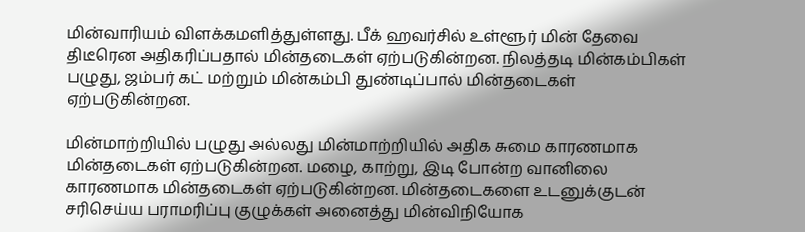மின்வாரியம் விளக்கமளித்துள்ளது. பீக் ஹவர்சில் உள்ளூர் மின் தேவை திடீரென அதிகரிப்பதால் மின்தடைகள் ஏற்படுகின்றன. நிலத்தடி மின்கம்பிகள் பழுது, ஜம்பர் கட் மற்றும் மின்கம்பி துண்டிப்பால் மின்தடைகள் ஏற்படுகின்றன.

மின்மாற்றியில் பழுது அல்லது மின்மாற்றியில் அதிக சுமை காரணமாக மின்தடைகள் ஏற்படுகின்றன. மழை, காற்று, இடி போன்ற வானிலை காரணமாக மின்தடைகள் ஏற்படுகின்றன. மின்தடைகளை உடனுக்குடன் சரிசெய்ய பராமரிப்பு குழுக்கள் அனைத்து மின்விநியோக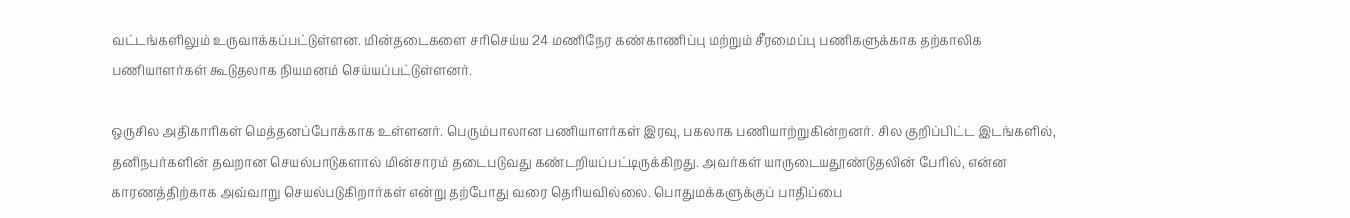வட்டங்களிலும் உருவாக்கப்பட்டுள்ளன. மின்தடைகளை சரிசெய்ய 24 மணிநேர கண்காணிப்பு மற்றும் சீரமைப்பு பணிகளுக்காக தற்காலிக பணியாளர்கள் கூடுதலாக நியமனம் செய்யப்பட்டுள்ளனர்.

ஒருசில அதிகாரிகள் மெத்தனப்போக்காக உள்ளனர். பெரும்பாலான பணியாளர்கள் இரவு, பகலாக பணியாற்றுகின்றனர். சில குறிப்பிட்ட இடங்களில், தனிநபர்களின் தவறான செயல்பாடுகளால் மின்சாரம் தடைபடுவது கண்டறியப்பட்டிருக்கிறது. அவர்கள் யாருடையதூண்டுதலின் பேரில், என்ன காரணத்திற்காக அவ்வாறு செயல்படுகிறார்கள் என்று தற்போது வரை தெரியவில்லை. பொதுமக்களுக்குப் பாதிப்பை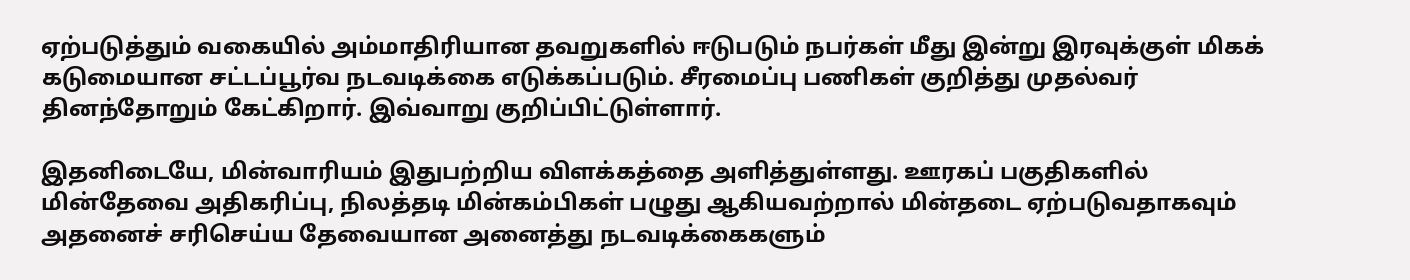ஏற்படுத்தும் வகையில் அம்மாதிரியான தவறுகளில் ஈடுபடும் நபர்கள் மீது இன்று இரவுக்குள் மிகக் கடுமையான சட்டப்பூர்வ நடவடிக்கை எடுக்கப்படும். சீரமைப்பு பணிகள் குறித்து முதல்வர் தினந்தோறும் கேட்கிறார். இவ்வாறு குறிப்பிட்டுள்ளார்.

இதனிடையே, மின்வாரியம் இதுபற்றிய விளக்கத்தை அளித்துள்ளது. ஊரகப் பகுதிகளில் மின்தேவை அதிகரிப்பு, நிலத்தடி மின்கம்பிகள் பழுது ஆகியவற்றால் மின்தடை ஏற்படுவதாகவும் அதனைச் சரிசெய்ய தேவையான அனைத்து நடவடிக்கைகளும்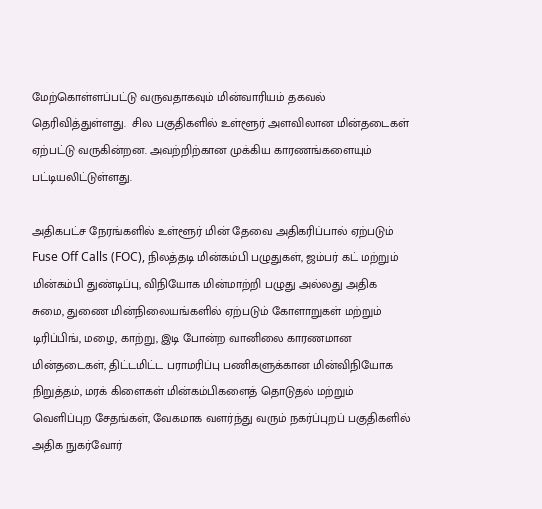மேற்கொள்ளப்பட்டு வருவதாகவும் மின்வாரியம் தகவல் தெரிவித்துள்ளது.  சில பகுதிகளில் உள்ளூர் அளவிலான மின்தடைகள் ஏற்பட்டு வருகின்றன. அவற்றிற்கான முக்கிய காரணங்களையும் பட்டியலிட்டுள்ளது.

அதிகபட்ச நேரங்களில் உள்ளூர் மின் தேவை அதிகரிப்பால் ஏற்படும் Fuse Off Calls (FOC), நிலத்தடி மின்கம்பி பழுதுகள், ஜம்பர் கட் மற்றும் மின்கம்பி துண்டிப்பு, விநியோக மின்மாற்றி பழுது அல்லது அதிக சுமை, துணை மின்நிலையங்களில் ஏற்படும் கோளாறுகள் மற்றும் டிரிப்பிங், மழை, காற்று, இடி போன்ற வானிலை காரணமான மின்தடைகள், திட்டமிட்ட பராமரிப்பு பணிகளுக்கான மின்விநியோக நிறுத்தம், மரக் கிளைகள் மின்கம்பிகளைத் தொடுதல் மற்றும் வெளிப்புற சேதங்கள், வேகமாக வளர்ந்து வரும் நகர்ப்புறப் பகுதிகளில் அதிக நுகர்வோர்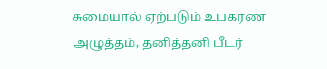சுமையால் ஏற்படும் உபகரண அழுத்தம், தனித்தனி பீடர்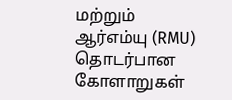மற்றும் ஆர்எம்யு (RMU) தொடர்பான கோளாறுகள்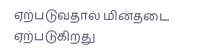ஏற்படுவதால் மின்தடை ஏற்படுகிறது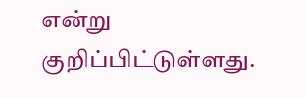என்று குறிப்பிட்டுள்ளது.